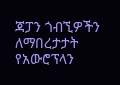ጃፓን ጎብኚዎችን ለማበረታታት የአውሮፕላን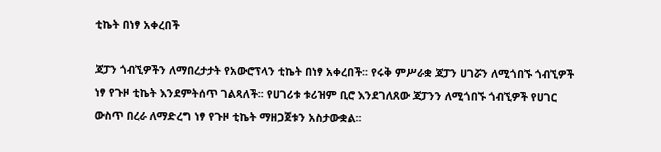ቲኬት በነፃ አቀረበች

ጃፓን ጎብኚዎችን ለማበረታታት የአውሮፕላን ቲኬት በነፃ አቀረበች፡፡ የሩቅ ምሥራቋ ጃፓን ሀገሯን ለሚጎበኙ ጎብኚዎች ነፃ የጉዞ ቲኬት እንደምትሰጥ ገልጻለች፡፡ የሀገሪቱ ቱሪዝም ቢሮ እንደገለጸው ጃፓንን ለሚጎበኙ ጎብኚዎች የሀገር ውስጥ በረራ ለማድረግ ነፃ የጉዞ ቲኬት ማዘጋጀቱን አስታውቋል፡፡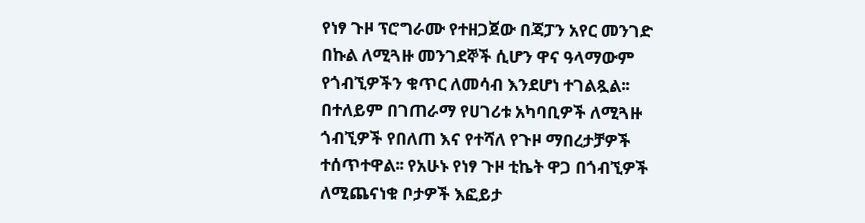የነፃ ጉዞ ፕሮግራሙ የተዘጋጀው በጃፓን አየር መንገድ በኩል ለሚጓዙ መንገደኞች ሲሆን ዋና ዓላማውም የጎብኚዎችን ቁጥር ለመሳብ እንደሆነ ተገልጿል፡፡ በተለይም በገጠራማ የሀገሪቱ አካባቢዎች ለሚጓዙ ጎብኚዎች የበለጠ እና የተሻለ የጉዞ ማበረታቻዎች ተሰጥተዋል፡፡ የአሁኑ የነፃ ጉዞ ቲኬት ዋጋ በጎብኚዎች ለሚጨናነቁ ቦታዎች እፎይታ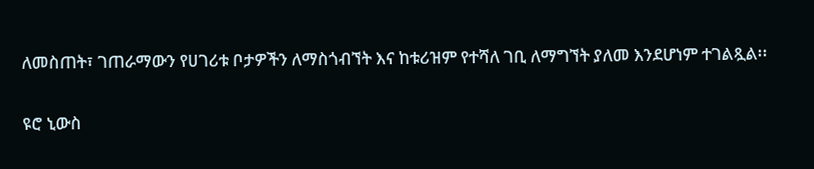ለመስጠት፣ ገጠራማውን የሀገሪቱ ቦታዎችን ለማስጎብኘት እና ከቱሪዝም የተሻለ ገቢ ለማግኘት ያለመ እንደሆነም ተገልጿል፡፡

ዩሮ ኒውስ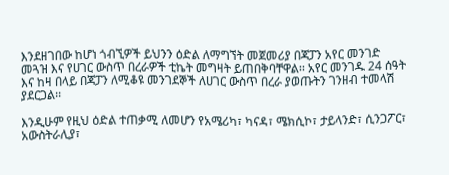እንደዘገበው ከሆነ ጎብኚዎች ይህንን ዕድል ለማግኘት መጀመሪያ በጃፓን አየር መንገድ መጓዝ እና የሀገር ውስጥ በረራዎች ቲኬት መግዛት ይጠበቅባቸዋል፡፡ አየር መንገዱ 24 ሰዓት እና ከዛ በላይ በጃፓን ለሚቆዩ መንገደኞች ለሀገር ውስጥ በረራ ያወጡትን ገንዘብ ተመላሽ ያደርጋል፡፡

እንዲሁም የዚህ ዕድል ተጠቃሚ ለመሆን የአሜሪካ፣ ካናዳ፣ ሜክሲኮ፣ ታይላንድ፣ ሲንጋፖር፣ አውስትራሊያ፣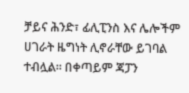ቻይና ሕንድ፣ ፊሊፒንስ እና ሌሎችም ሀገራት ዜግነት ሊኖራቸው ይገባል ተብሏል፡፡ በቀጣይም ጃፓን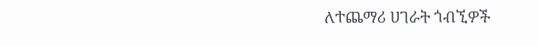ለተጨማሪ ሀገራት ጎብኚዎች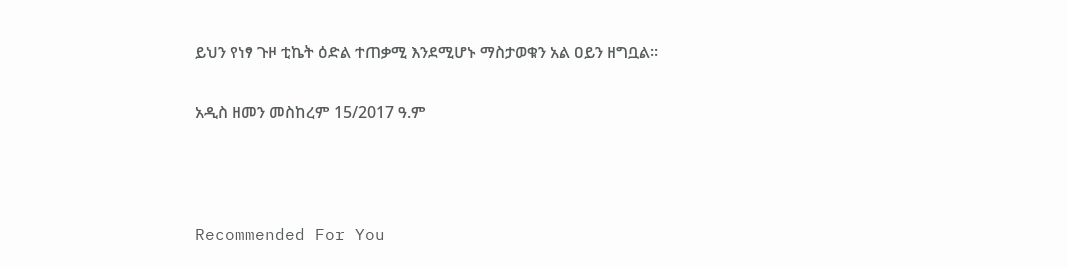ይህን የነፃ ጉዞ ቲኬት ዕድል ተጠቃሚ እንደሚሆኑ ማስታወቁን አል ዐይን ዘግቧል፡፡

አዲስ ዘመን መስከረም 15/2017 ዓ.ም



Recommended For You